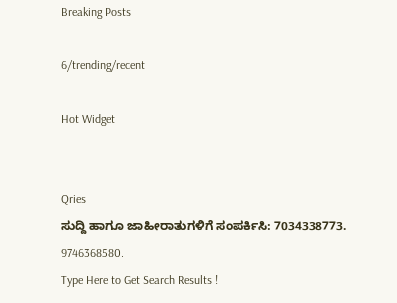Breaking Posts

6/trending/recent

Hot Widget


Qries
ಸುದ್ದಿ ಹಾಗೂ ಜಾಹೀರಾತುಗಳಿಗೆ ಸಂಪರ್ಕಿಸಿ: 7034338773. 9746368580.
Type Here to Get Search Results !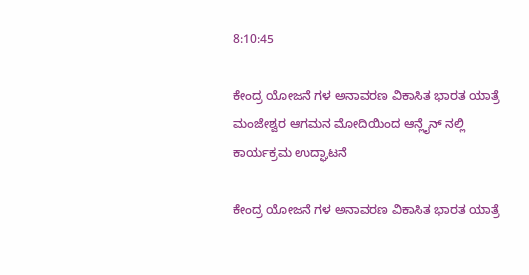8:10:45

ಕೇಂದ್ರ ಯೋಜನೆ ಗಳ ಅನಾವರಣ ವಿಕಾಸಿತ ಭಾರತ ಯಾತ್ರೆ ಮಂಜೇಶ್ವರ ಆಗಮನ ಮೋದಿಯಿಂದ ಆನ್ಲೈನ್ ನಲ್ಲಿ ಕಾರ್ಯಕ್ರಮ ಉದ್ಘಾಟನೆ

ಕೇಂದ್ರ ಯೋಜನೆ ಗಳ ಅನಾವರಣ ವಿಕಾಸಿತ ಭಾರತ ಯಾತ್ರೆ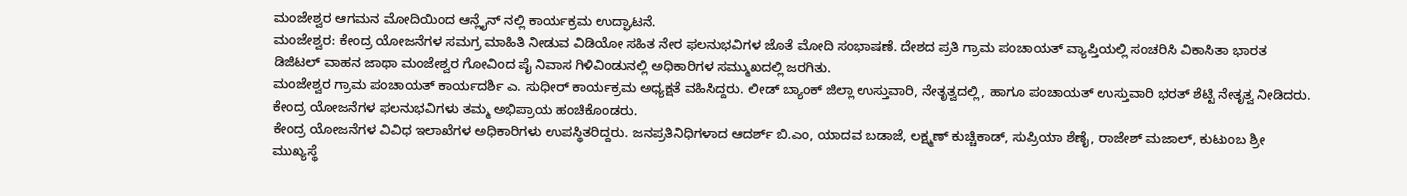ಮಂಜೇಶ್ವರ ಆಗಮನ ಮೋದಿಯಿಂದ ಆನ್ಲೈನ್ ನಲ್ಲಿ ಕಾರ್ಯಕ್ರಮ ಉದ್ಘಾಟನೆ.
ಮಂಜೇಶ್ವರ: ಕೇಂದ್ರ ಯೋಜನೆಗಳ ಸಮಗ್ರ ಮಾಹಿತಿ ನೀಡುವ ವಿಡಿಯೋ ಸಹಿತ ನೇರ ಫಲನುಭವಿಗಳ ಜೊತೆ ಮೋದಿ ಸಂಭಾಷಣೆ. ದೇಶದ ಪ್ರತಿ ಗ್ರಾಮ ಪಂಚಾಯತ್ ವ್ಯಾಪ್ತಿಯಲ್ಲಿ ಸಂಚರಿಸಿ ವಿಕಾಸಿತಾ ಭಾರತ ಡಿಜಿಟಲ್ ವಾಹನ ಜಾಥಾ ಮಂಜೇಶ್ವರ ಗೋವಿಂದ ಪೈ ನಿವಾಸ ಗಿಳಿವಿಂಡುನಲ್ಲಿ ಅಧಿಕಾರಿಗಳ ಸಮ್ಮುಖದಲ್ಲಿ ಜರಗಿತು.
ಮಂಜೇಶ್ವರ ಗ್ರಾಮ ಪಂಚಾಯತ್ ಕಾರ್ಯದರ್ಶಿ ಎ. ಸುಧೀರ್ ಕಾರ್ಯಕ್ರಮ ಅಧ್ಯಕ್ಷತೆ ವಹಿಸಿದ್ದರು. ಲೀಡ್ ಬ್ಯಾಂಕ್ ಜಿಲ್ಲಾ ಉಸ್ತುವಾರಿ, ನೇತೃತ್ವದಲ್ಲಿ, ಹಾಗೂ ಪಂಚಾಯತ್ ಉಸ್ತುವಾರಿ ಭರತ್ ಶೆಟ್ಟಿ ನೇತೃತ್ವ ನೀಡಿದರು. ಕೇಂದ್ರ ಯೋಜನೆಗಳ ಫಲನುಭವಿಗಳು ತಮ್ಮ ಅಭಿಪ್ರಾಯ ಹಂಚಿಕೊಂಡರು.
ಕೇಂದ್ರ ಯೋಜನೆಗಳ ವಿವಿಧ ಇಲಾಖೆಗಳ ಅಧಿಕಾರಿಗಳು ಉಪಸ್ಥಿತರಿದ್ದರು. ಜನಪ್ರತಿನಿಧಿಗಳಾದ ಆದರ್ಶ್ ಬಿ.ಎಂ, ಯಾದವ ಬಡಾಜೆ, ಲಕ್ಷ್ಮಣ್ ಕುಚ್ಚಿಕಾಡ್, ಸುಪ್ರಿಯಾ ಶೆಣೈ, ರಾಜೇಶ್ ಮಜಾಲ್, ಕುಟುಂಬ ಶ್ರೀ ಮುಖ್ಯಸ್ಥೆ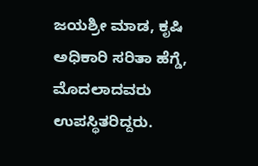ಜಯಶ್ರೀ ಮಾಡ, ಕೃಷಿ ಅಧಿಕಾರಿ ಸರಿತಾ ಹೆಗ್ಡೆ, ಮೊದಲಾದವರು ಉಪಸ್ಥಿತರಿದ್ದರು.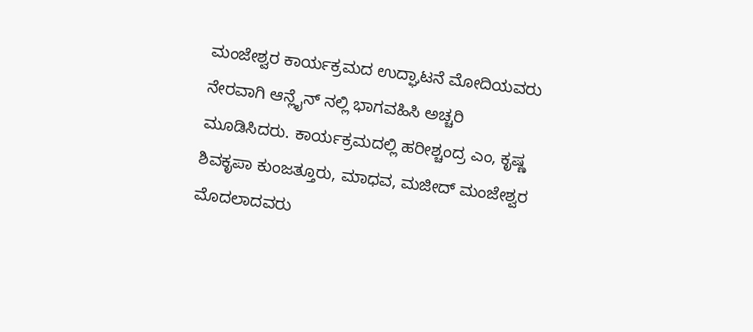ಮಂಜೇಶ್ವರ ಕಾರ್ಯಕ್ರಮದ ಉದ್ಘಾಟನೆ ಮೋದಿಯವರು ನೇರವಾಗಿ ಆನ್ಲೈನ್ ನಲ್ಲಿ ಭಾಗವಹಿಸಿ ಅಚ್ಚರಿ ಮೂಡಿಸಿದರು. ಕಾರ್ಯಕ್ರಮದಲ್ಲಿ ಹರೀಶ್ಚಂದ್ರ ಎಂ, ಕೃಷ್ಣ ಶಿವಕೃಪಾ ಕುಂಜತ್ತೂರು, ಮಾಧವ, ಮಜೀದ್ ಮಂಜೇಶ್ವರ ಮೊದಲಾದವರು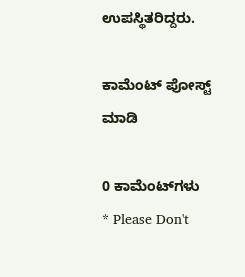ಉಪಸ್ಥಿತರಿದ್ದರು.

ಕಾಮೆಂಟ್‌‌ ಪೋಸ್ಟ್‌ ಮಾಡಿ

0 ಕಾಮೆಂಟ್‌ಗಳು
* Please Don't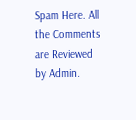Spam Here. All the Comments are Reviewed by Admin.